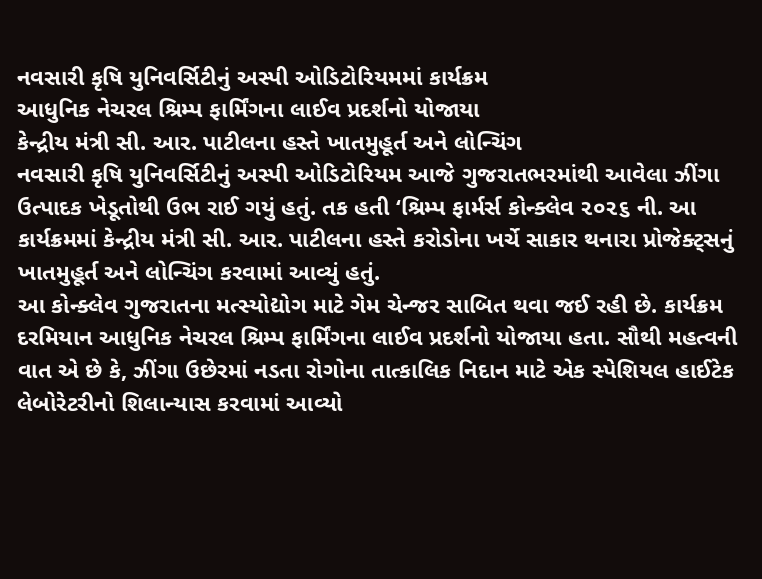નવસારી કૃષિ યુનિવર્સિટીનું અસ્પી ઓડિટોરિયમમાં કાર્યક્રમ
આધુનિક નેચરલ શ્રિમ્પ ફાર્મિંગના લાઈવ પ્રદર્શનો યોજાયા
કેન્દ્રીય મંત્રી સી. આર. પાટીલના હસ્તે ખાતમુહૂર્ત અને લોન્ચિંગ
નવસારી કૃષિ યુનિવર્સિટીનું અસ્પી ઓડિટોરિયમ આજે ગુજરાતભરમાંથી આવેલા ઝીંગા ઉત્પાદક ખેડૂતોથી ઉભ રાઈ ગયું હતું. તક હતી ‘શ્રિમ્પ ફાર્મર્સ કોન્ક્લેવ ૨૦૨૬ ની. આ કાર્યક્રમમાં કેન્દ્રીય મંત્રી સી. આર. પાટીલના હસ્તે કરોડોના ખર્ચે સાકાર થનારા પ્રોજેક્ટ્સનું ખાતમુહૂર્ત અને લોન્ચિંગ કરવામાં આવ્યું હતું.
આ કોન્ક્લેવ ગુજરાતના મત્સ્યોદ્યોગ માટે ગેમ ચેન્જર સાબિત થવા જઈ રહી છે. કાર્યક્રમ દરમિયાન આધુનિક નેચરલ શ્રિમ્પ ફાર્મિંગના લાઈવ પ્રદર્શનો યોજાયા હતા. સૌથી મહત્વની વાત એ છે કે, ઝીંગા ઉછેરમાં નડતા રોગોના તાત્કાલિક નિદાન માટે એક સ્પેશિયલ હાઈટેક લેબોરેટરીનો શિલાન્યાસ કરવામાં આવ્યો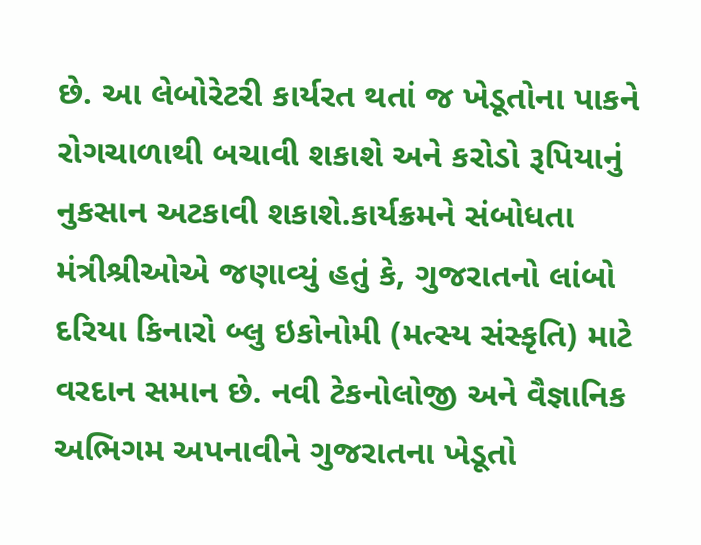છે. આ લેબોરેટરી કાર્યરત થતાં જ ખેડૂતોના પાકને રોગચાળાથી બચાવી શકાશે અને કરોડો રૂપિયાનું નુકસાન અટકાવી શકાશે.કાર્યક્રમને સંબોધતા મંત્રીશ્રીઓએ જણાવ્યું હતું કે, ગુજરાતનો લાંબો દરિયા કિનારો બ્લુ ઇકોનોમી (મત્સ્ય સંસ્કૃતિ) માટે વરદાન સમાન છે. નવી ટેકનોલોજી અને વૈજ્ઞાનિક અભિગમ અપનાવીને ગુજરાતના ખેડૂતો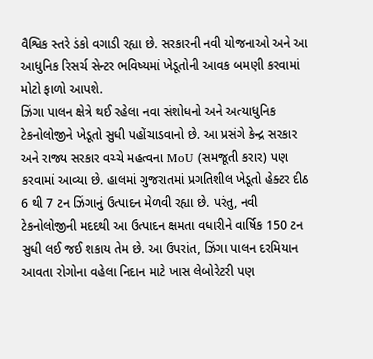વૈશ્વિક સ્તરે ડંકો વગાડી રહ્યા છે. સરકારની નવી યોજનાઓ અને આ આધુનિક રિસર્ચ સેન્ટર ભવિષ્યમાં ખેડૂતોની આવક બમણી કરવામાં મોટો ફાળો આપશે.
ઝિંગા પાલન ક્ષેત્રે થઈ રહેલા નવા સંશોધનો અને અત્યાધુનિક ટેકનોલોજીને ખેડૂતો સુધી પહોંચાડવાનો છે. આ પ્રસંગે કેન્દ્ર સરકાર અને રાજ્ય સરકાર વચ્ચે મહત્વના MoU (સમજૂતી કરાર) પણ કરવામાં આવ્યા છે. હાલમાં ગુજરાતમાં પ્રગતિશીલ ખેડૂતો હેક્ટર દીઠ 6 થી 7 ટન ઝિંગાનું ઉત્પાદન મેળવી રહ્યા છે. પરંતુ, નવી ટેકનોલોજીની મદદથી આ ઉત્પાદન ક્ષમતા વધારીને વાર્ષિક 150 ટન સુધી લઈ જઈ શકાય તેમ છે. આ ઉપરાંત, ઝિંગા પાલન દરમિયાન આવતા રોગોના વહેલા નિદાન માટે ખાસ લેબોરેટરી પણ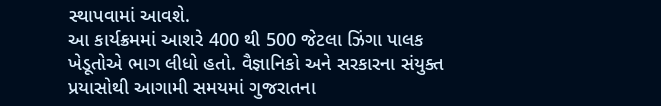સ્થાપવામાં આવશે.
આ કાર્યક્રમમાં આશરે 400 થી 500 જેટલા ઝિંગા પાલક ખેડૂતોએ ભાગ લીધો હતો. વૈજ્ઞાનિકો અને સરકારના સંયુક્ત પ્રયાસોથી આગામી સમયમાં ગુજરાતના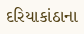દરિયાકાંઠાના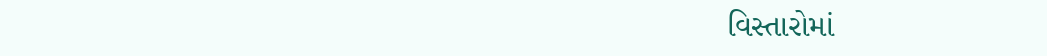વિસ્તારોમાં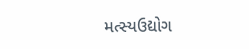મત્સ્યઉદ્યોગ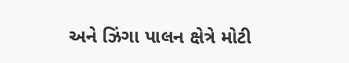અને ઝિંગા પાલન ક્ષેત્રે મોટી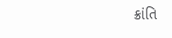ક્રાંતિ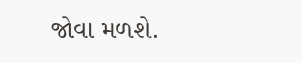જોવા મળશે.